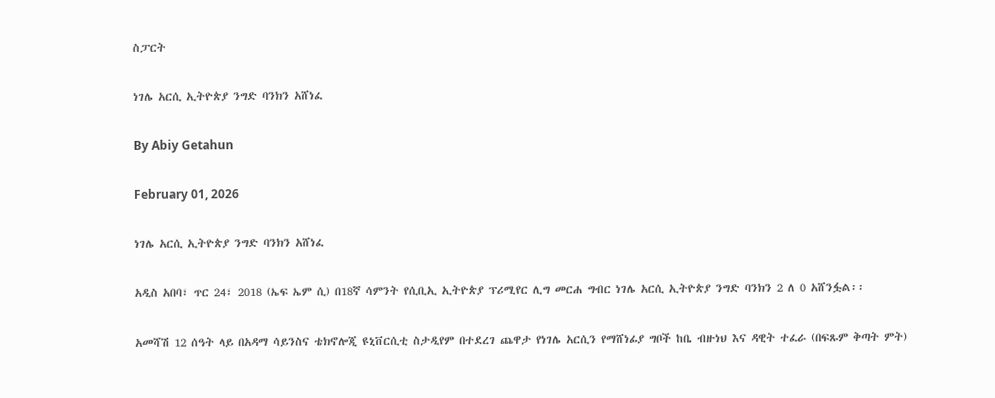ስፓርት

ነገሌ አርሲ ኢትዮጵያ ንግድ ባንክን አሸነፈ

By Abiy Getahun

February 01, 2026

ነገሌ አርሲ ኢትዮጵያ ንግድ ባንክን አሸነፈ

አዲስ አበባ፣ ጥር 24፣ 2018 (ኤፍ ኤም ሲ) በ18ኛ ሳምንት የሲቢኢ ኢትዮጵያ ፕሪሚየር ሊግ መርሐ ግብር ነገሌ አርሲ ኢትዮጵያ ንግድ ባንክን 2 ለ 0 አሸንፏል፡፡

አመሻሽ 12 ሰዓት ላይ በአዳማ ሳይንስና ቴክኖሎጂ ዩኒቨርሲቲ ስታዲየም በተደረገ ጨዋታ የነገሌ አርሲን የማሸነፊያ ግቦች ከቤ ብዙነህ እና ዳዊት ተፈራ (በፍጹም ቅጣት ምት)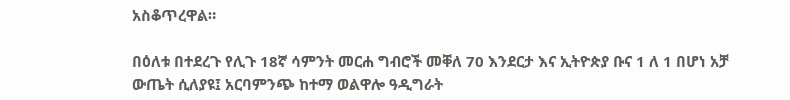አስቆጥረዋል።

በዕለቱ በተደረጉ የሊጉ 18ኛ ሳምንት መርሐ ግብሮች መቐለ 70 እንደርታ እና ኢትዮጵያ ቡና 1 ለ 1 በሆነ አቻ ውጤት ሲለያዩ፤ አርባምንጭ ከተማ ወልዋሎ ዓዲግራት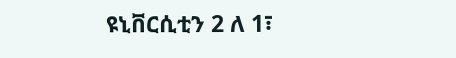ዩኒቨርሲቲን 2 ለ 1፣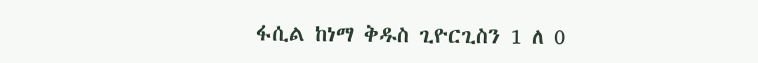ፋሲል ከነማ ቅዱስ ጊዮርጊስን 1 ለ 0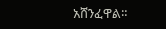አሸንፈዋል።